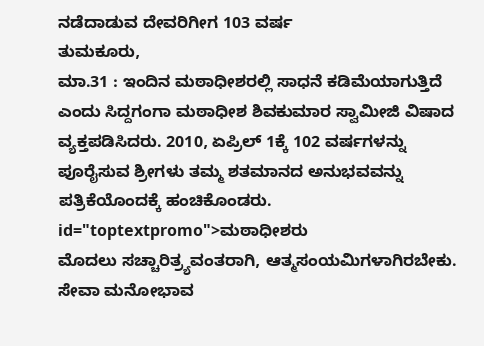ನಡೆದಾಡುವ ದೇವರಿಗೀಗ 103 ವರ್ಷ
ತುಮಕೂರು,
ಮಾ.31 : ಇಂದಿನ ಮಠಾಧೀಶರಲ್ಲಿ ಸಾಧನೆ ಕಡಿಮೆಯಾಗುತ್ತಿದೆ ಎಂದು ಸಿದ್ದಗಂಗಾ ಮಠಾಧೀಶ ಶಿವಕುಮಾರ ಸ್ವಾಮೀಜಿ ವಿಷಾದ ವ್ಯಕ್ತಪಡಿಸಿದರು. 2010, ಏಪ್ರಿಲ್ 1ಕ್ಕೆ 102 ವರ್ಷಗಳನ್ನು ಪೂರೈಸುವ ಶ್ರೀಗಳು ತಮ್ಮ ಶತಮಾನದ ಅನುಭವವನ್ನು ಪತ್ರಿಕೆಯೊಂದಕ್ಕೆ ಹಂಚಿಕೊಂಡರು. id="toptextpromo">ಮಠಾಧೀಶರು
ಮೊದಲು ಸಚ್ಚಾರಿತ್ರ್ಯವಂತರಾಗಿ, ಆತ್ಮಸಂಯಮಿಗಳಾಗಿರಬೇಕು. ಸೇವಾ ಮನೋಭಾವ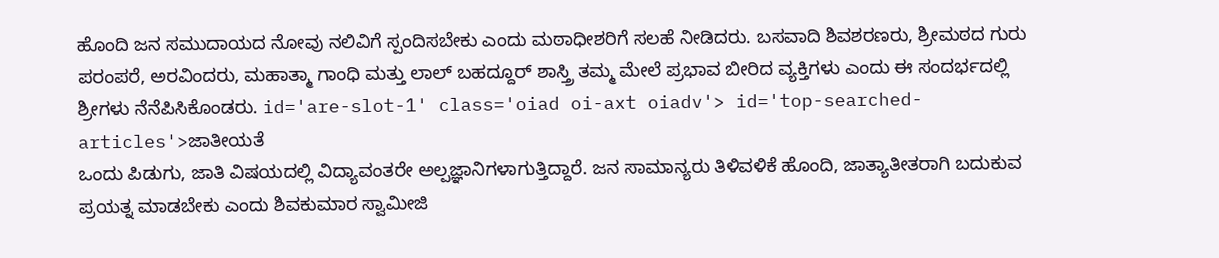ಹೊಂದಿ ಜನ ಸಮುದಾಯದ ನೋವು ನಲಿವಿಗೆ ಸ್ಪಂದಿಸಬೇಕು ಎಂದು ಮಠಾಧೀಶರಿಗೆ ಸಲಹೆ ನೀಡಿದರು. ಬಸವಾದಿ ಶಿವಶರಣರು, ಶ್ರೀಮಠದ ಗುರು ಪರಂಪರೆ, ಅರವಿಂದರು, ಮಹಾತ್ಮಾ ಗಾಂಧಿ ಮತ್ತು ಲಾಲ್ ಬಹದ್ದೂರ್ ಶಾಸ್ತ್ರಿ ತಮ್ಮ ಮೇಲೆ ಪ್ರಭಾವ ಬೀರಿದ ವ್ಯಕ್ತಿಗಳು ಎಂದು ಈ ಸಂದರ್ಭದಲ್ಲಿ ಶ್ರೀಗಳು ನೆನೆಪಿಸಿಕೊಂಡರು. id='are-slot-1' class='oiad oi-axt oiadv'> id='top-searched-articles'>ಜಾತೀಯತೆ
ಒಂದು ಪಿಡುಗು, ಜಾತಿ ವಿಷಯದಲ್ಲಿ ವಿದ್ಯಾವಂತರೇ ಅಲ್ಪಜ್ಞಾನಿಗಳಾಗುತ್ತಿದ್ದಾರೆ. ಜನ ಸಾಮಾನ್ಯರು ತಿಳಿವಳಿಕೆ ಹೊಂದಿ, ಜಾತ್ಯಾತೀತರಾಗಿ ಬದುಕುವ ಪ್ರಯತ್ನ ಮಾಡಬೇಕು ಎಂದು ಶಿವಕುಮಾರ ಸ್ವಾಮೀಜಿ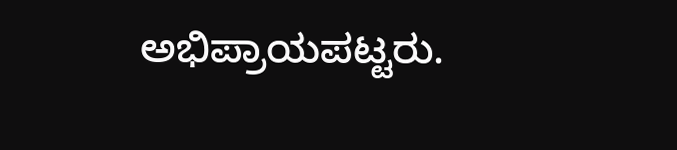ಅಭಿಪ್ರಾಯಪಟ್ಟರು.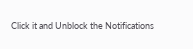Click it and Unblock the Notifications